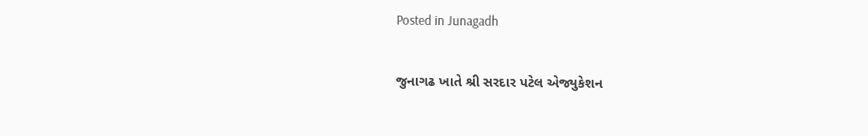Posted in Junagadh

જુનાગઢ ખાતે શ્રી સરદાર પટેલ એજ્યુકેશન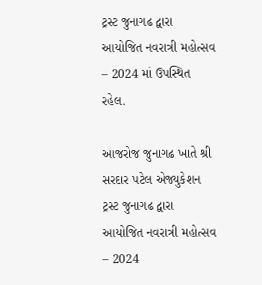ટ્રસ્ટ જુનાગઢ દ્વારા આયોજિત નવરાત્રી મહોત્સવ – 2024 માં ઉપસ્થિત રહેલ.

આજરોજ જુનાગઢ ખાતે શ્રી સરદાર પટેલ એજ્યુકેશન ટ્રસ્ટ જુનાગઢ દ્વારા આયોજિત નવરાત્રી મહોત્સવ – 2024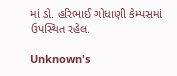માં ડો. હરિભાઈ ગોધાણી કેમ્પસમાં ઉપસ્થિત રહેલ.

Unknown's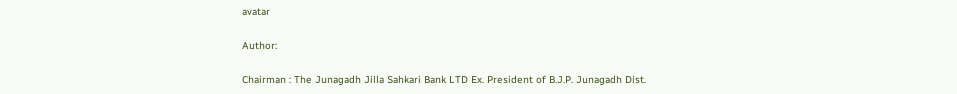avatar

Author:

Chairman : The Junagadh Jilla Sahkari Bank LTD Ex. President of B.J.P. Junagadh Dist.